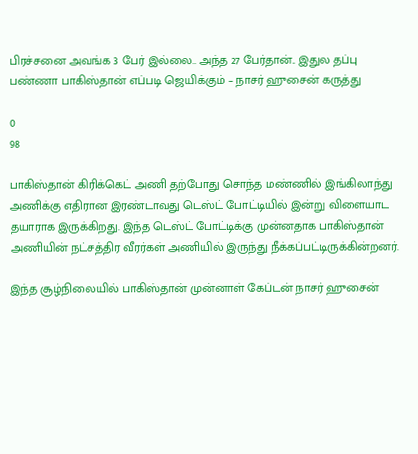பிரச்சனை அவங்க 3 பேர் இல்லை.. அந்த 27 பேர்தான்.. இதுல தப்பு பண்ணா பாகிஸ்தான் எப்படி ஜெயிக்கும் – நாசர் ஹுசைன் கருத்து

0
98

பாகிஸ்தான் கிரிக்கெட் அணி தற்போது சொந்த மண்ணில் இங்கிலாந்து அணிக்கு எதிரான இரண்டாவது டெஸ்ட் போட்டியில் இன்று விளையாட தயாராக இருக்கிறது. இந்த டெஸ்ட் போட்டிக்கு முன்னதாக பாகிஸ்தான் அணியின் நட்சத்திர வீரர்கள் அணியில் இருந்து நீக்கப்பட்டிருக்கின்றனர்.

இந்த சூழ்நிலையில் பாகிஸ்தான் முன்னாள் கேப்டன் நாசர் ஹுசைன்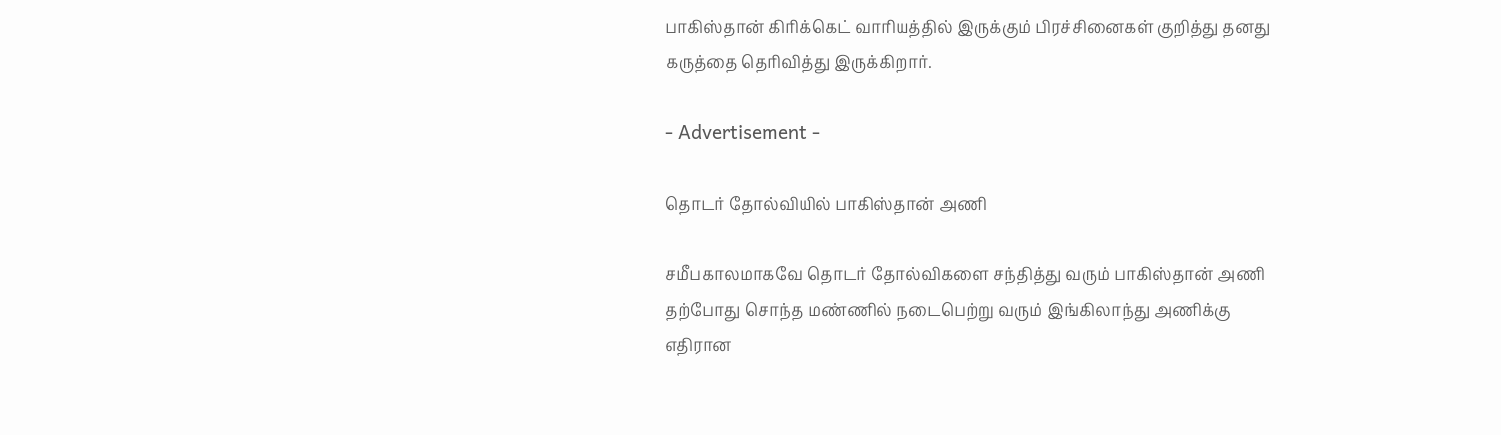பாகிஸ்தான் கிரிக்கெட் வாரியத்தில் இருக்கும் பிரச்சினைகள் குறித்து தனது கருத்தை தெரிவித்து இருக்கிறார்.

- Advertisement -

தொடர் தோல்வியில் பாகிஸ்தான் அணி

சமீபகாலமாகவே தொடர் தோல்விகளை சந்தித்து வரும் பாகிஸ்தான் அணி தற்போது சொந்த மண்ணில் நடைபெற்று வரும் இங்கிலாந்து அணிக்கு எதிரான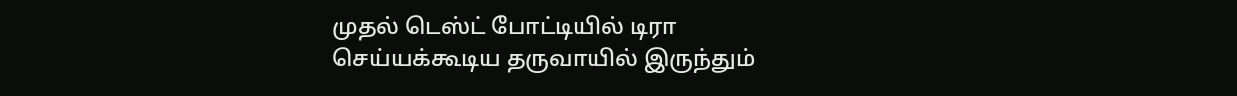முதல் டெஸ்ட் போட்டியில் டிரா செய்யக்கூடிய தருவாயில் இருந்தும்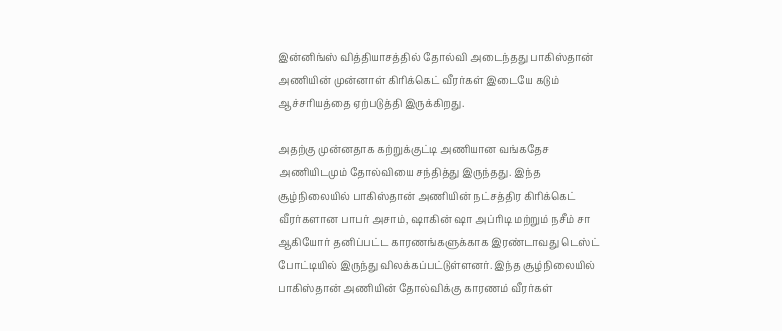இன்னிங்ஸ் வித்தியாசத்தில் தோல்வி அடைந்தது பாகிஸ்தான் அணியின் முன்னாள் கிரிக்கெட் வீரர்கள் இடையே கடும் ஆச்சரியத்தை ஏற்படுத்தி இருக்கிறது.

அதற்கு முன்னதாக கற்றுக்குட்டி அணியான வங்கதேச அணியிடமும் தோல்வியை சந்தித்து இருந்தது. இந்த சூழ்நிலையில் பாகிஸ்தான் அணியின் நட்சத்திர கிரிக்கெட் வீரர்களான பாபர் அசாம், ஷாகின் ஷா அப்ரிடி மற்றும் நசீம் சா ஆகியோர் தனிப்பட்ட காரணங்களுக்காக இரண்டாவது டெஸ்ட் போட்டியில் இருந்து விலக்கப்பட்டுள்ளனர். இந்த சூழ்நிலையில் பாகிஸ்தான் அணியின் தோல்விக்கு காரணம் வீரர்கள்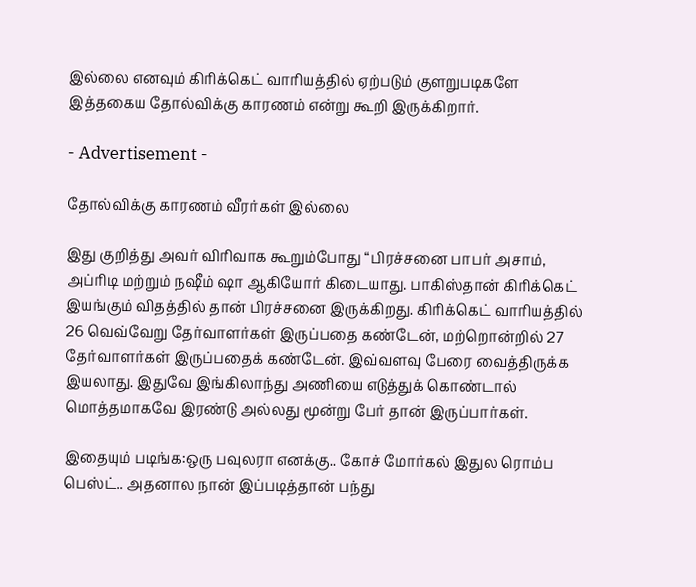இல்லை எனவும் கிரிக்கெட் வாரியத்தில் ஏற்படும் குளறுபடிகளே இத்தகைய தோல்விக்கு காரணம் என்று கூறி இருக்கிறார்.

- Advertisement -

தோல்விக்கு காரணம் வீரர்கள் இல்லை

இது குறித்து அவர் விரிவாக கூறும்போது “பிரச்சனை பாபர் அசாம், அப்ரிடி மற்றும் நஷீம் ஷா ஆகியோர் கிடையாது. பாகிஸ்தான் கிரிக்கெட் இயங்கும் விதத்தில் தான் பிரச்சனை இருக்கிறது. கிரிக்கெட் வாரியத்தில் 26 வெவ்வேறு தேர்வாளர்கள் இருப்பதை கண்டேன், மற்றொன்றில் 27 தேர்வாளர்கள் இருப்பதைக் கண்டேன். இவ்வளவு பேரை வைத்திருக்க இயலாது. இதுவே இங்கிலாந்து அணியை எடுத்துக் கொண்டால் மொத்தமாகவே இரண்டு அல்லது மூன்று பேர் தான் இருப்பார்கள்.

இதையும் படிங்க:ஒரு பவுலரா எனக்கு.. கோச் மோர்கல் இதுல ரொம்ப பெஸ்ட்.. அதனால நான் இப்படித்தான் பந்து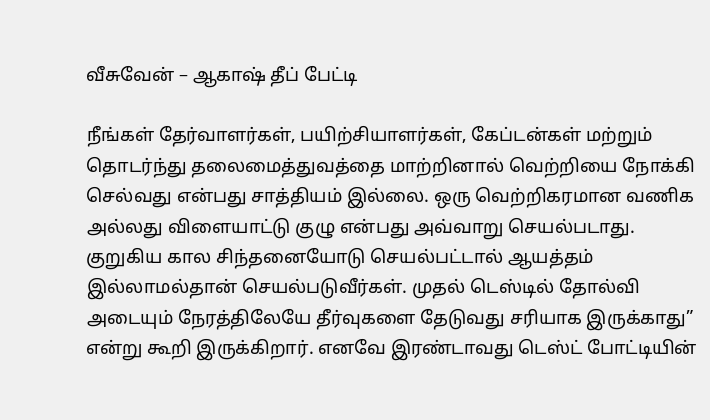வீசுவேன் – ஆகாஷ் தீப் பேட்டி

நீங்கள் தேர்வாளர்கள், பயிற்சியாளர்கள், கேப்டன்கள் மற்றும் தொடர்ந்து தலைமைத்துவத்தை மாற்றினால் வெற்றியை நோக்கி செல்வது என்பது சாத்தியம் இல்லை. ஒரு வெற்றிகரமான வணிக அல்லது விளையாட்டு குழு என்பது அவ்வாறு செயல்படாது. குறுகிய கால சிந்தனையோடு செயல்பட்டால் ஆயத்தம் இல்லாமல்தான் செயல்படுவீர்கள். முதல் டெஸ்டில் தோல்வி அடையும் நேரத்திலேயே தீர்வுகளை தேடுவது சரியாக இருக்காது” என்று கூறி இருக்கிறார். எனவே இரண்டாவது டெஸ்ட் போட்டியின்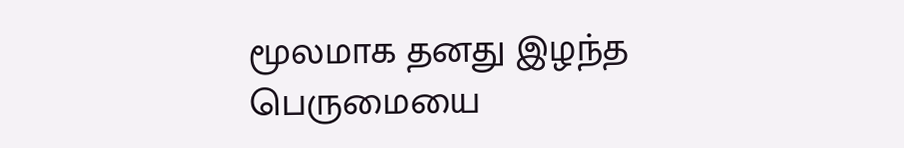மூலமாக தனது இழந்த பெருமையை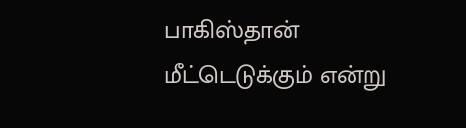பாகிஸ்தான் மீட்டெடுக்கும் என்று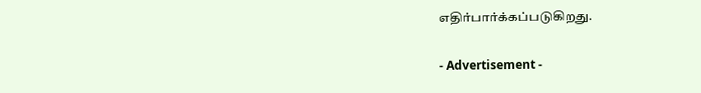எதிர்பார்க்கப்படுகிறது.

- Advertisement -